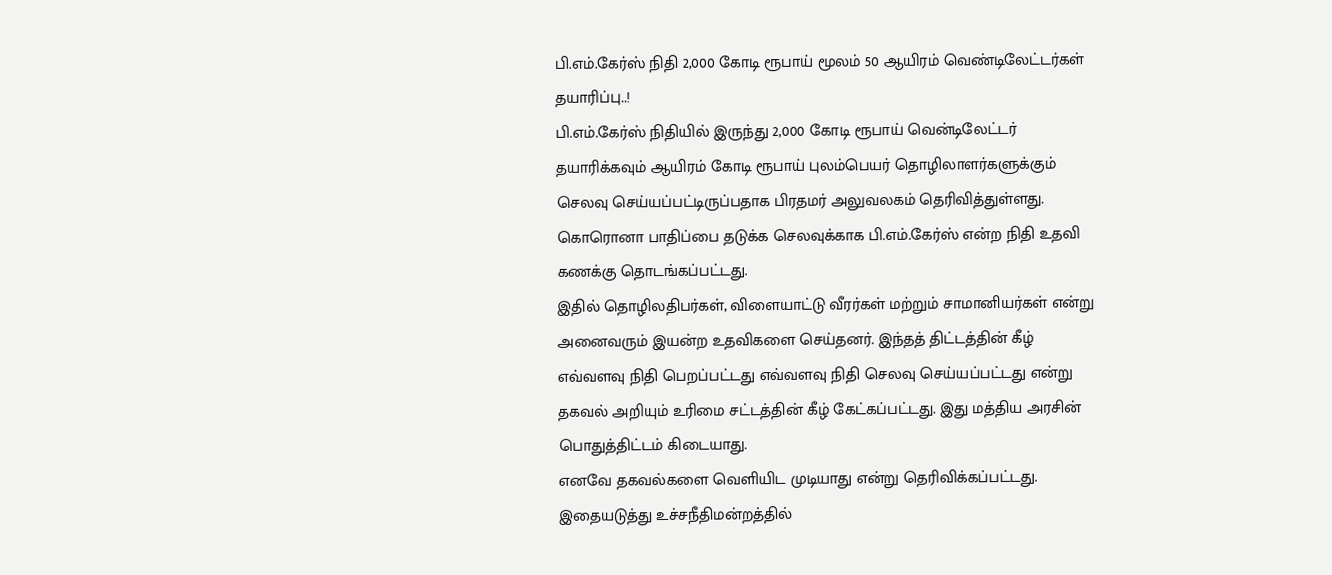பி.எம்.கேர்ஸ் நிதி 2,000 கோடி ரூபாய் மூலம் 50 ஆயிரம் வெண்டிலேட்டர்கள் தயாரிப்பு..!
பி.எம்.கேர்ஸ் நிதியில் இருந்து 2,000 கோடி ரூபாய் வென்டிலேட்டர் தயாரிக்கவும் ஆயிரம் கோடி ரூபாய் புலம்பெயர் தொழிலாளர்களுக்கும் செலவு செய்யப்பட்டிருப்பதாக பிரதமர் அலுவலகம் தெரிவித்துள்ளது. கொரொனா பாதிப்பை தடுக்க செலவுக்காக பி.எம்.கேர்ஸ் என்ற நிதி உதவி கணக்கு தொடங்கப்பட்டது.
இதில் தொழிலதிபர்கள், விளையாட்டு வீரர்கள் மற்றும் சாமானியர்கள் என்று அனைவரும் இயன்ற உதவிகளை செய்தனர். இந்தத் திட்டத்தின் கீழ் எவ்வளவு நிதி பெறப்பட்டது எவ்வளவு நிதி செலவு செய்யப்பட்டது என்று தகவல் அறியும் உரிமை சட்டத்தின் கீழ் கேட்கப்பட்டது. இது மத்திய அரசின் பொதுத்திட்டம் கிடையாது.
எனவே தகவல்களை வெளியிட முடியாது என்று தெரிவிக்கப்பட்டது. இதையடுத்து உச்சநீதிமன்றத்தில்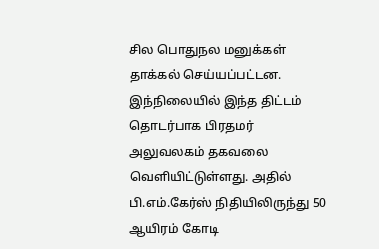சில பொதுநல மனுக்கள் தாக்கல் செய்யப்பட்டன. இந்நிலையில் இந்த திட்டம் தொடர்பாக பிரதமர் அலுவலகம் தகவலை வெளியிட்டுள்ளது. அதில் பி.எம்.கேர்ஸ் நிதியிலிருந்து 50 ஆயிரம் கோடி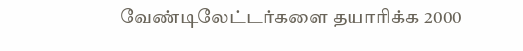வேண்டிலேட்டர்களை தயாரிக்க 2000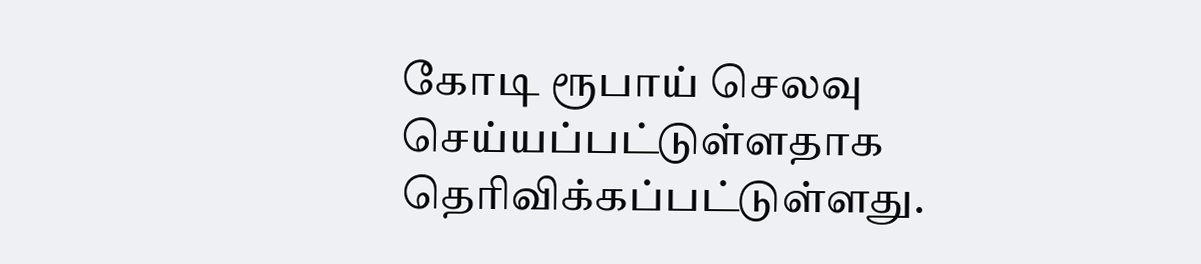கோடி ரூபாய் செலவு செய்யப்பட்டுள்ளதாக தெரிவிக்கப்பட்டுள்ளது.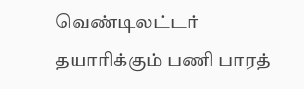வெண்டிலட்டர் தயாரிக்கும் பணி பாரத்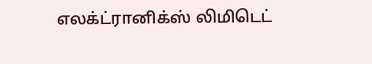எலக்ட்ரானிக்ஸ் லிமிடெட்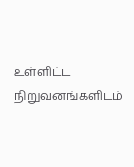உள்ளிட்ட நிறுவனங்களிடம்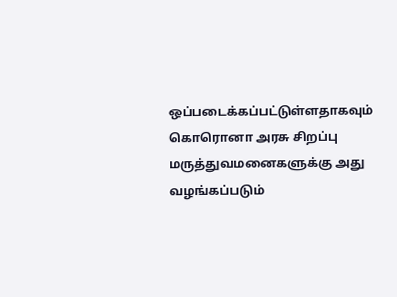ஒப்படைக்கப்பட்டுள்ளதாகவும் கொரொனா அரசு சிறப்பு மருத்துவமனைகளுக்கு அது வழங்கப்படும்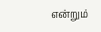என்றும்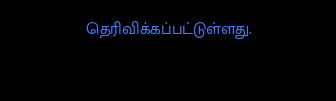தெரிவிக்கப்பட்டுள்ளது.